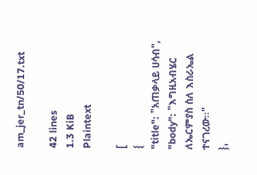am_jer_tn/50/17.txt

42 lines
1.3 KiB
Plaintext

[
{
"title": "አጠቃላይ ሀሳብ",
"body": "እግዚአብሄር ለኤርምያስ ስለ እስራኤል ተናገረው፡፡"
},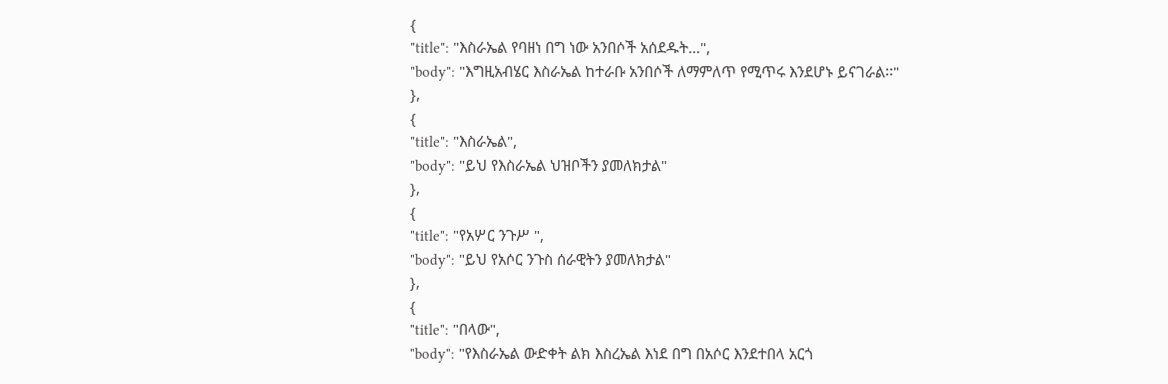{
"title": "እስራኤል የባዘነ በግ ነው አንበሶች አሰደዱት…",
"body": "እግዚአብሄር እስራኤል ከተራቡ አንበሶች ለማምለጥ የሚጥሩ እንደሆኑ ይናገራል፡፡"
},
{
"title": "እስራኤል",
"body": "ይህ የእስራኤል ህዝቦችን ያመለክታል"
},
{
"title": "የአሦር ንጉሥ ",
"body": "ይህ የአሶር ንጉስ ሰራዊትን ያመለክታል"
},
{
"title": "በላው",
"body": "የእስራኤል ውድቀት ልክ እስረኤል እነደ በግ በአሶር እንደተበላ አርጎ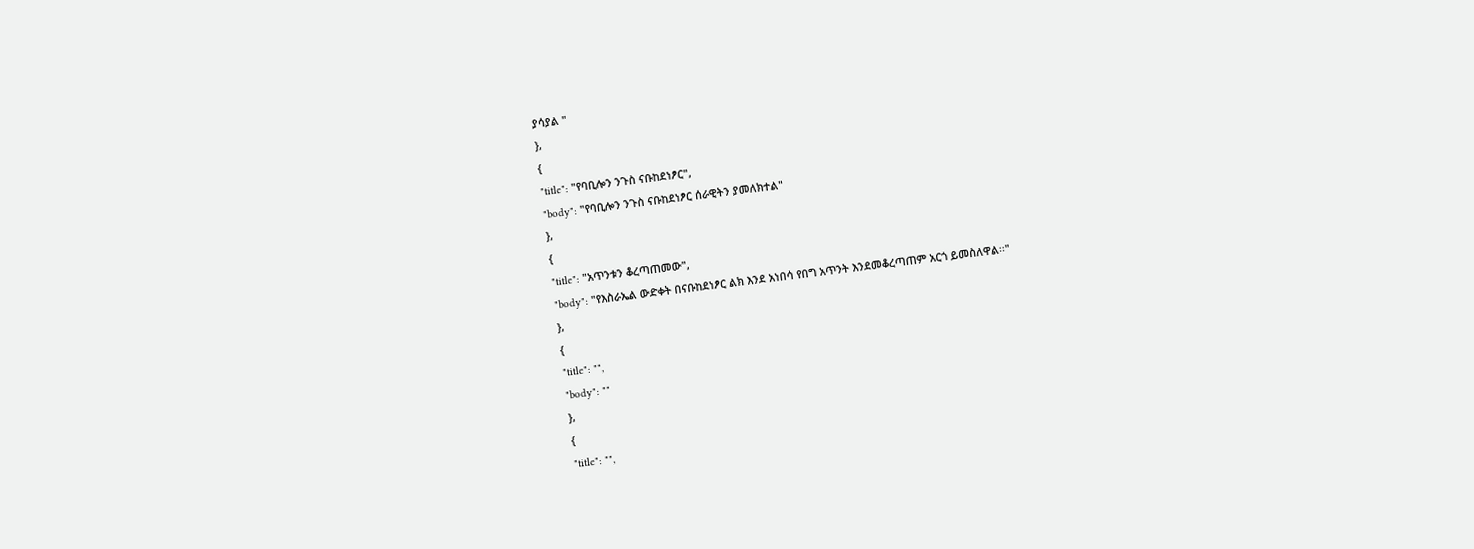ያሳያል "
},
{
"title": "የባቢሎን ንጉስ ናቡከደነፆር",
"body": "የባቢሎን ንጉስ ናቡከደነፆር ሰራዊትን ያመለክተል"
},
{
"title": "አጥንቱን ቆረጣጠመው",
"body": "የእስራኤል ውድቀት በናቡከደነፆር ልክ እንደ አነበሳ የበግ አጥንት እንደመቆረጣጠም አርጎ ይመስለዋል፡፡"
},
{
"title": "",
"body": ""
},
{
"title": "",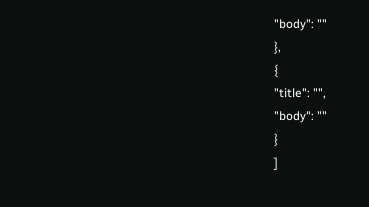"body": ""
},
{
"title": "",
"body": ""
}
]